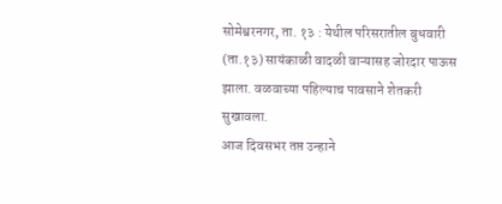सोमेश्वरनगर, ता. १३ : येथील परिसरातील बुधवारी (ता.१३) सायंकाळी वादळी वाऱ्यासह जोरदार पाऊस झाला. वळवाच्या पहिल्याच पावसाने शेतकरी सुखावला.
आज दिवसभर तप्त उन्हाने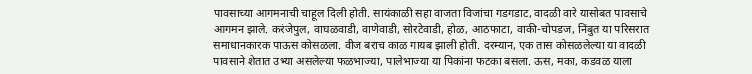पावसाच्या आगमनाची चाहूल दिली होती. सायंकाळी सहा वाजता विजांचा गडगडाट, वादळी वारे यासोबत पावसाचे आगमन झाले. करंजेपुल, वाघळवाडी, वाणेवाडी, सोरटेवाडी, होळ, आठफाटा, वाकी-चोपडज, निंबुत या परिसरात समाधानकारक पाऊस कोसळला. वीज बराच काळ गायब झाली होती. दरम्यान, एक तास कोसळलेल्या या वादळी पावसाने शेतात उभ्या असलेल्या फळभाज्या, पालेभाज्या या पिकांना फटका बसला. ऊस, मका, कडवळ याला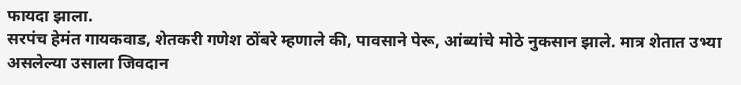फायदा झाला.
सरपंच हेमंत गायकवाड, शेतकरी गणेश ठोंबरे म्हणाले की, पावसाने पेरू, आंब्यांचे मोठे नुकसान झाले. मात्र शेतात उभ्या असलेल्या उसाला जिवदान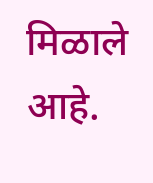मिळाले आहे.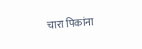चारा पिकांना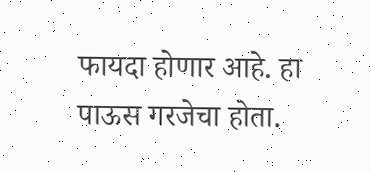फायदा होणार आहे. हा पाऊस गरजेचा होता.